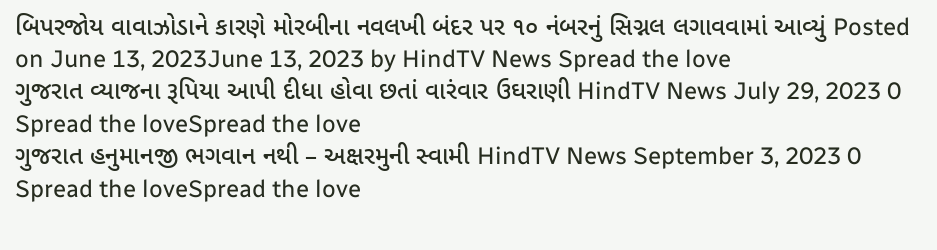બિપરજોય વાવાઝોડાને કારણે મોરબીના નવલખી બંદર પર ૧૦ નંબરનું સિગ્નલ લગાવવામાં આવ્યું Posted on June 13, 2023June 13, 2023 by HindTV News Spread the love
ગુજરાત વ્યાજના રૂપિયા આપી દીધા હોવા છતાં વારંવાર ઉઘરાણી HindTV News July 29, 2023 0 Spread the loveSpread the love
ગુજરાત હનુમાનજી ભગવાન નથી – અક્ષરમુની સ્વામી HindTV News September 3, 2023 0 Spread the loveSpread the love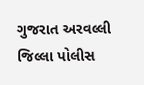ગુજરાત અરવલ્લી જિલ્લા પોલીસ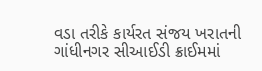વડા તરીકે કાર્યરત સંજય ખરાતની ગાંધીનગર સીઆઈડી ક્રાઈમમાં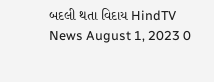બદલી થતા વિદાય HindTV News August 1, 2023 0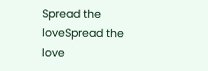Spread the loveSpread the love